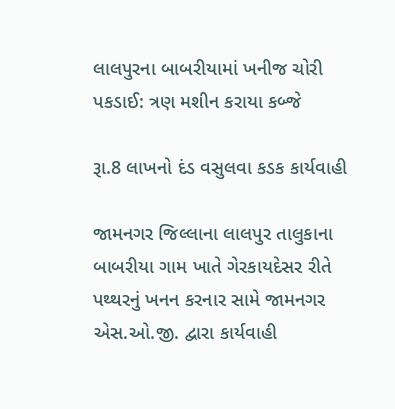લાલપુરના બાબરીયામાં ખનીજ ચોરી પકડાઈ: ત્રણ મશીન કરાયા કબ્જે

રૂા.8 લાખનો દંડ વસુલવા કડક કાર્યવાહી

જામનગર જિલ્લાના લાલપુર તાલુકાના બાબરીયા ગામ ખાતે ગેરકાયદેસર રીતે પથ્થરનું ખનન કરનાર સામે જામનગર એસ.ઓ.જી. દ્વારા કાર્યવાહી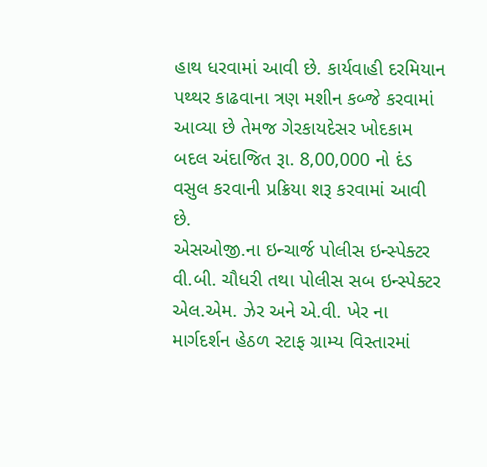હાથ ધરવામાં આવી છે. કાર્યવાહી દરમિયાન પથ્થર કાઢવાના ત્રણ મશીન કબ્જે કરવામાં આવ્યા છે તેમજ ગેરકાયદેસર ખોદકામ બદલ અંદાજિત રૂા. 8,00,000 નો દંડ વસુલ કરવાની પ્રક્રિયા શરૂ કરવામાં આવી છે.
એસઓજી.ના ઇન્ચાર્જ પોલીસ ઇન્સ્પેક્ટર વી.બી. ચૌધરી તથા પોલીસ સબ ઇન્સ્પેક્ટર એલ.એમ. ઝેર અને એ.વી. ખેર ના માર્ગદર્શન હેઠળ સ્ટાફ ગ્રામ્ય વિસ્તારમાં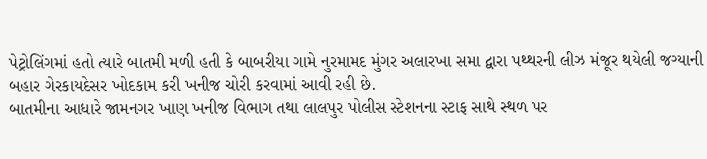પેટ્રોલિંગમાં હતો ત્યારે બાતમી મળી હતી કે બાબરીયા ગામે નુરમામદ મુંગર અલારખા સમા દ્વારા પથ્થરની લીઝ મંજૂર થયેલી જગ્યાની બહાર ગેરકાયદેસર ખોદકામ કરી ખનીજ ચોરી કરવામાં આવી રહી છે.
બાતમીના આધારે જામનગર ખાણ ખનીજ વિભાગ તથા લાલપુર પોલીસ સ્ટેશનના સ્ટાફ સાથે સ્થળ પર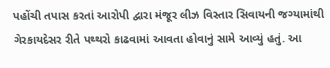પહોંચી તપાસ કરતાં આરોપી દ્વારા મંજૂર લીઝ વિસ્તાર સિવાયની જગ્યામાંથી ગેરકાયદેસર રીતે પથ્થરો કાઢવામાં આવતા હોવાનું સામે આવ્યું હતું. આ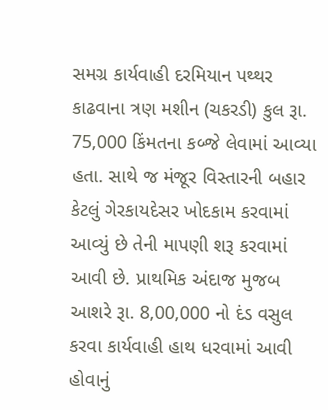સમગ્ર કાર્યવાહી દરમિયાન પથ્થર કાઢવાના ત્રણ મશીન (ચકરડી) કુલ રૂા. 75,000 કિંમતના કબ્જે લેવામાં આવ્યા હતા. સાથે જ મંજૂર વિસ્તારની બહાર કેટલું ગેરકાયદેસર ખોદકામ કરવામાં આવ્યું છે તેની માપણી શરૂ કરવામાં આવી છે. પ્રાથમિક અંદાજ મુજબ આશરે રૂા. 8,00,000 નો દંડ વસુલ કરવા કાર્યવાહી હાથ ધરવામાં આવી હોવાનું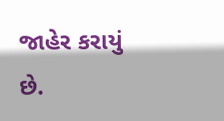જાહેર કરાયું છે.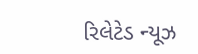રિલેટેડ ન્યૂઝ